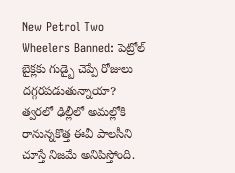New Petrol Two Wheelers Banned: పెట్రోల్ బైక్లకు గుడ్బై చెప్పే రోజులు దగ్గరపడుతున్నాయా? త్వరలో ఢిల్లీలో అమల్లోకి రానున్నకొత్త ఈవీ పాలసీని చూస్తే నిజమే అనిపిస్తోంది.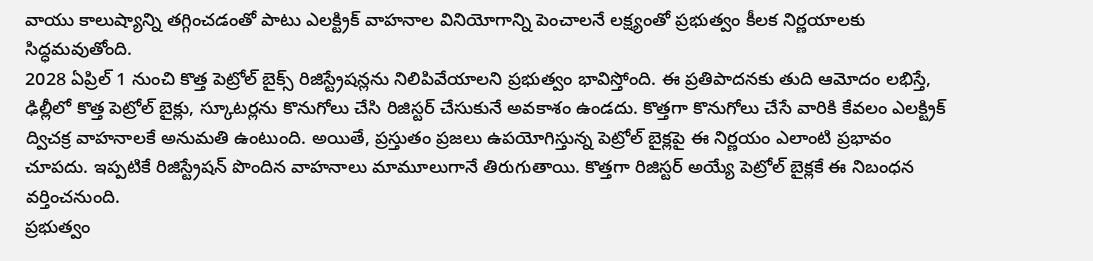వాయు కాలుష్యాన్ని తగ్గించడంతో పాటు ఎలక్ట్రిక్ వాహనాల వినియోగాన్ని పెంచాలనే లక్ష్యంతో ప్రభుత్వం కీలక నిర్ణయాలకు సిద్ధమవుతోంది.
2028 ఏప్రిల్ 1 నుంచి కొత్త పెట్రోల్ బైక్స్ రిజిస్ట్రేషన్లను నిలిపివేయాలని ప్రభుత్వం భావిస్తోంది. ఈ ప్రతిపాదనకు తుది ఆమోదం లభిస్తే, ఢిల్లీలో కొత్త పెట్రోల్ బైక్లు, స్కూటర్లను కొనుగోలు చేసి రిజిస్టర్ చేసుకునే అవకాశం ఉండదు. కొత్తగా కొనుగోలు చేసే వారికి కేవలం ఎలక్ట్రిక్ ద్విచక్ర వాహనాలకే అనుమతి ఉంటుంది. అయితే, ప్రస్తుతం ప్రజలు ఉపయోగిస్తున్న పెట్రోల్ బైక్లపై ఈ నిర్ణయం ఎలాంటి ప్రభావం చూపదు. ఇప్పటికే రిజిస్ట్రేషన్ పొందిన వాహనాలు మామూలుగానే తిరుగుతాయి. కొత్తగా రిజిస్టర్ అయ్యే పెట్రోల్ బైక్లకే ఈ నిబంధన వర్తించనుంది.
ప్రభుత్వం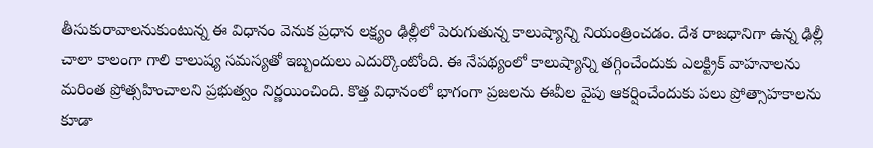తీసుకురావాలనుకుంటున్న ఈ విధానం వెనుక ప్రధాన లక్ష్యం ఢిల్లీలో పెరుగుతున్న కాలుష్యాన్ని నియంత్రించడం. దేశ రాజధానిగా ఉన్న ఢిల్లీ చాలా కాలంగా గాలి కాలుష్య సమస్యతో ఇబ్బందులు ఎదుర్కొంటోంది. ఈ నేపథ్యంలో కాలుష్యాన్ని తగ్గించేందుకు ఎలక్ట్రిక్ వాహనాలను మరింత ప్రోత్సహించాలని ప్రభుత్వం నిర్ణయించింది. కొత్త విధానంలో భాగంగా ప్రజలను ఈవీల వైపు ఆకర్షించేందుకు పలు ప్రోత్సాహకాలను కూడా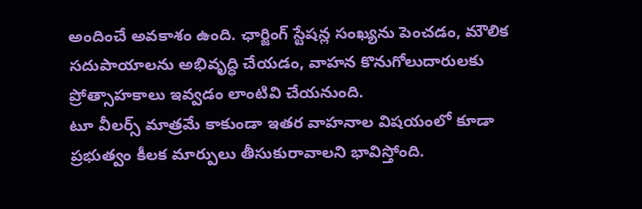అందించే అవకాశం ఉంది. ఛార్జింగ్ స్టేషన్ల సంఖ్యను పెంచడం, మౌలిక సదుపాయాలను అభివృద్ధి చేయడం, వాహన కొనుగోలుదారులకు ప్రోత్సాహకాలు ఇవ్వడం లాంటివి చేయనుంది.
టూ వీలర్స్ మాత్రమే కాకుండా ఇతర వాహనాల విషయంలో కూడా ప్రభుత్వం కీలక మార్పులు తీసుకురావాలని భావిస్తోంది.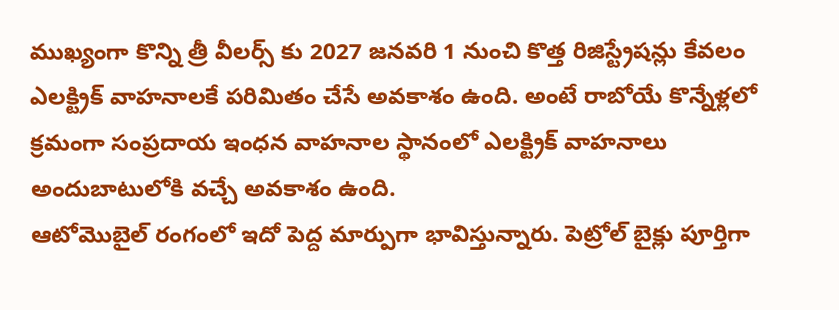ముఖ్యంగా కొన్ని త్రీ వీలర్స్ కు 2027 జనవరి 1 నుంచి కొత్త రిజిస్ట్రేషన్లు కేవలం ఎలక్ట్రిక్ వాహనాలకే పరిమితం చేసే అవకాశం ఉంది. అంటే రాబోయే కొన్నేళ్లలో క్రమంగా సంప్రదాయ ఇంధన వాహనాల స్థానంలో ఎలక్ట్రిక్ వాహనాలు అందుబాటులోకి వచ్చే అవకాశం ఉంది.
ఆటోమొబైల్ రంగంలో ఇదో పెద్ద మార్పుగా భావిస్తున్నారు. పెట్రోల్ బైక్లు పూర్తిగా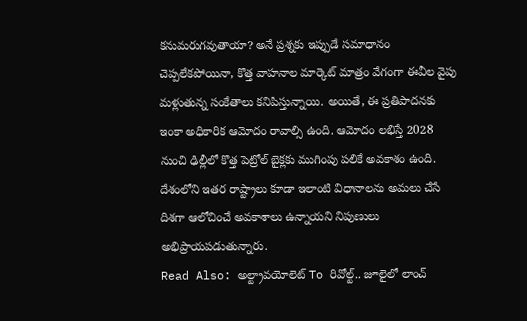కనుమరుగవుతాయా? అనే ప్రశ్నకు ఇప్పుడే సమాధానం చెప్పలేకపోయినా, కొత్త వాహనాల మార్కెట్ మాత్రం వేగంగా ఈవీల వైపు మళ్లుతున్న సంకేతాలు కనిపిస్తున్నాయి. అయితే, ఈ ప్రతిపాదనకు ఇంకా అధికారిక ఆమోదం రావాల్సి ఉంది. ఆమోదం లభిస్తే 2028 నుంచి ఢిల్లీలో కొత్త పెట్రోల్ బైక్లకు ముగింపు పలికే అవకాశం ఉంది. దేశంలోని ఇతర రాష్ట్రాలు కూడా ఇలాంటి విధానాలను అమలు చేసే దిశగా ఆలోచించే అవకాశాలు ఉన్నాయని నిపుణులు అభిప్రాయపడుతున్నారు.
Read Also: అల్ట్రావయోలెట్ To రివోల్ట్.. జూలైలో లాంచ్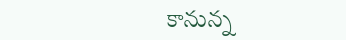కానున్న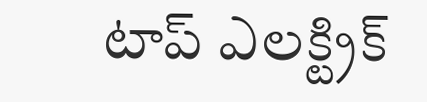టాప్ ఎలక్ట్రిక్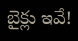బైక్లు ఇవే!